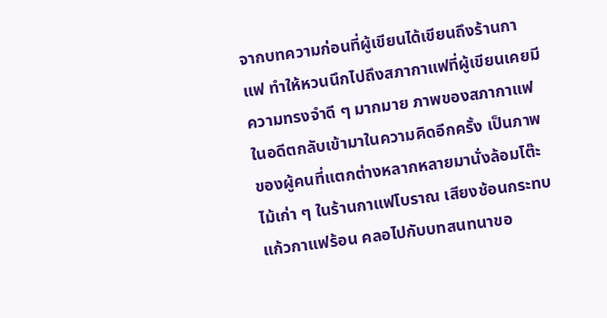จากบทความก่อนที่ผู้เขียนได้เขียนถึงร้านกาแฟ ทำให้หวนนึกไปถึงสภากาแฟที่ผู้เขียนเคยมีความทรงจำดี ๆ มากมาย ภาพของสภากาแฟในอดีตกลับเข้ามาในความคิดอีกครั้ง เป็นภาพของผู้คนที่แตกต่างหลากหลายมานั่งล้อมโต๊ะไม้เก่า ๆ ในร้านกาแฟโบราณ เสียงช้อนกระทบแก้วกาแฟร้อน คลอไปกับบทสนทนาขอ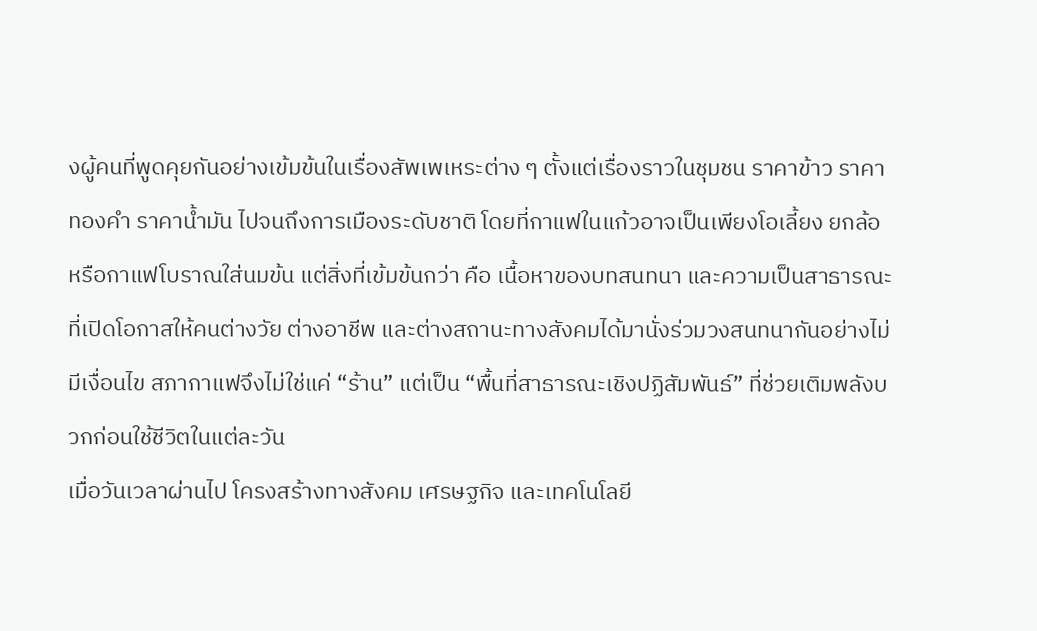งผู้คนที่พูดคุยกันอย่างเข้มข้นในเรื่องสัพเพเหระต่าง ๆ ตั้งแต่เรื่องราวในชุมชน ราคาข้าว ราคาทองคำ ราคาน้ำมัน ไปจนถึงการเมืองระดับชาติ โดยที่กาแฟในแก้วอาจเป็นเพียงโอเลี้ยง ยกล้อ หรือกาแฟโบราณใส่นมข้น แต่สิ่งที่เข้มข้นกว่า คือ เนื้อหาของบทสนทนา และความเป็นสาธารณะ ที่เปิดโอกาสให้คนต่างวัย ต่างอาชีพ และต่างสถานะทางสังคมได้มานั่งร่วมวงสนทนากันอย่างไม่มีเงื่อนไข สภากาแฟจึงไม่ใช่แค่ “ร้าน” แต่เป็น “พื้นที่สาธารณะเชิงปฏิสัมพันธ์” ที่ช่วยเติมพลังบวกก่อนใช้ชีวิตในแต่ละวัน
เมื่อวันเวลาผ่านไป โครงสร้างทางสังคม เศรษฐกิจ และเทคโนโลยี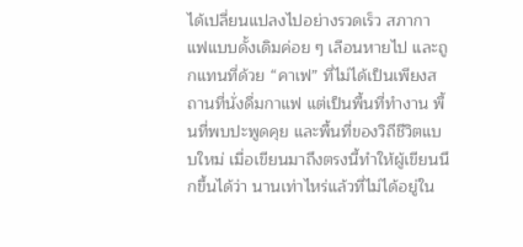ได้เปลี่ยนแปลงไปอย่างรวดเร็ว สภากาแฟแบบดั้งเดิมค่อย ๆ เลือนหายไป และถูกแทนที่ด้วย “คาเฟ” ที่ไม่ได้เป็นเพียงสถานที่นั่งดื่มกาแฟ แต่เป็นพื้นที่ทำงาน พื้นที่พบปะพูดคุย และพื้นที่ของวิถีชีวิตแบบใหม่ เมื่อเขียนมาถึงตรงนี้ทำให้ผู้เขียนนึกขึ้นได้ว่า นานเท่าไหร่แล้วที่ไม่ได้อยู่ใน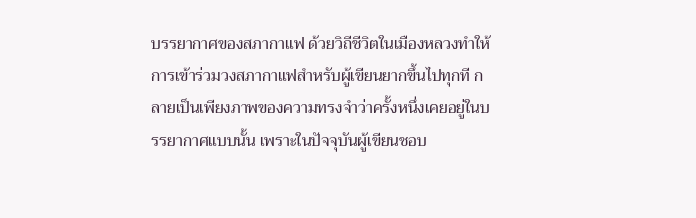บรรยากาศของสภากาแฟ ด้วยวิถีชีวิตในเมืองหลวงทำให้การเข้าร่วมวงสภากาแฟสำหรับผู้เขียนยากขึ้นไปทุกที กลายเป็นเพียงภาพของความทรงจำว่าครั้งหนึ่งเคยอยู่ในบรรยากาศแบบนั้น เพราะในปัจจุบันผู้เขียนชอบ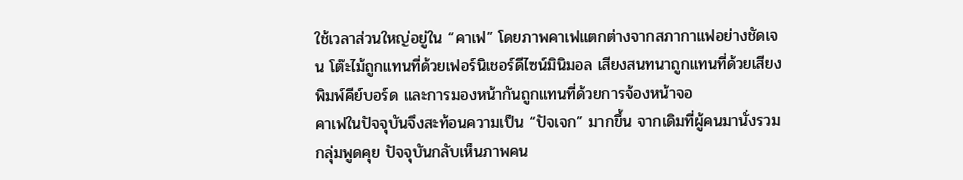ใช้เวลาส่วนใหญ่อยู่ใน “คาเฟ” โดยภาพคาเฟแตกต่างจากสภากาแฟอย่างชัดเจน โต๊ะไม้ถูกแทนที่ด้วยเฟอร์นิเชอร์ดีไซน์มินิมอล เสียงสนทนาถูกแทนที่ด้วยเสียงพิมพ์คีย์บอร์ด และการมองหน้ากันถูกแทนที่ด้วยการจ้องหน้าจอ
คาเฟในปัจจุบันจึงสะท้อนความเป็น “ปัจเจก” มากขึ้น จากเดิมที่ผู้คนมานั่งรวมกลุ่มพูดคุย ปัจจุบันกลับเห็นภาพคน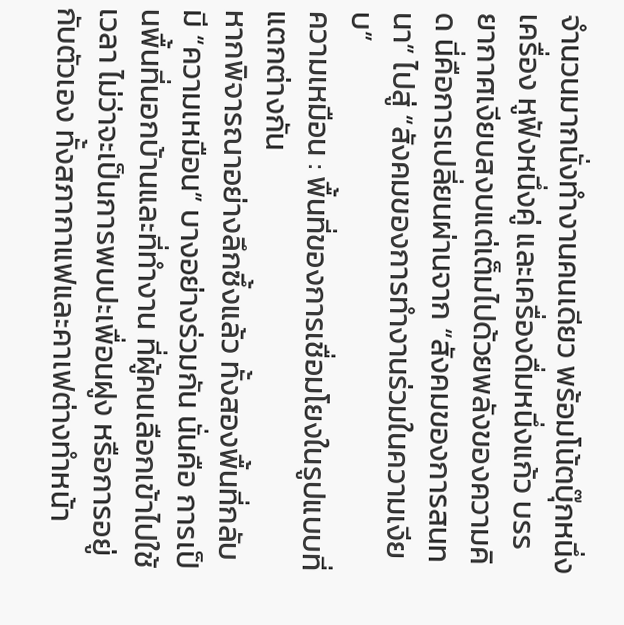จำนวนมากนั่งทำงานคนเดียว พร้อมโน้ตบุ๊กหนึ่งเครื่อง หูฟังหนึ่งคู่ และเครื่องดื่มหนึ่งแก้ว บรรยากาศเงียบสงบแต่เต็มไปด้วยพลังของความคิด นี่คือการเปลี่ยนผ่านจาก “สังคมของการสนทนา” ไปสู่ “สังคมของการทำงานร่วมในความเงียบ”
ความเหมือน : พื้นที่ของการเชื่อมโยงในรูปแบบที่แตกต่างกัน
หากพิจารณาอย่างลึกซึ้งแล้ว ทั้งสองพื้นที่กลับมี “ความเหมือน” บางอย่างร่วมกัน นั่นคือ การเป็นพื้นที่นอกบ้านและที่ทำงาน ที่ผู้คนเลือกเข้าไปใช้เวลา ไม่ว่าจะเป็นการพบปะเพื่อนฝูง หรือการอยู่กับตัวเอง ทั้งสภากาแฟและคาเฟต่างทำหน้า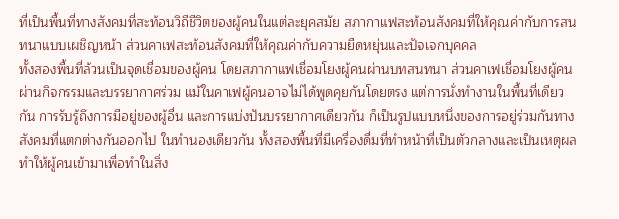ที่เป็นพื้นที่ทางสังคมที่สะท้อนวิถีชีวิตของผู้คนในแต่ละยุคสมัย สภากาแฟสะท้อนสังคมที่ให้คุณค่ากับการสนทนาแบบเผชิญหน้า ส่วนคาเฟสะท้อนสังคมที่ให้คุณค่ากับความยืดหยุ่นและปัจเจกบุคคล
ทั้งสองพื้นที่ล้วนเป็นจุดเชื่อมของผู้คน โดยสภากาแฟเชื่อมโยงผู้คนผ่านบทสนทนา ส่วนคาเฟเชื่อมโยงผู้คนผ่านกิจกรรมและบรรยากาศร่วม แม้ในคาเฟผู้คนอาจไม่ได้พูดคุยกันโดยตรง แต่การนั่งทำงานในพื้นที่เดียวกัน การรับรู้ถึงการมีอยู่ของผู้อื่น และการแบ่งปันบรรยากาศเดียวกัน ก็เป็นรูปแบบหนึ่งของการอยู่ร่วมกันทางสังคมที่แตกต่างกันออกไป ในทำนองเดียวกัน ทั้งสองพื้นที่มีเครื่องดื่มที่ทำหน้าที่เป็นตัวกลางและเป็นเหตุผลทำให้ผู้คนเข้ามาเพื่อทำในสิ่ง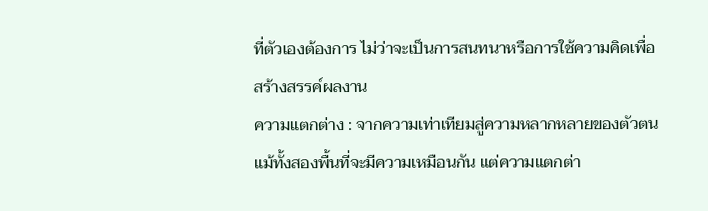ที่ตัวเองต้องการ ไม่ว่าจะเป็นการสนทนาหรือการใช้ความคิดเพื่อสร้างสรรค์ผลงาน
ความแตกต่าง : จากความเท่าเทียมสู่ความหลากหลายของตัวตน
แม้ทั้งสองพื้นที่จะมีความเหมือนกัน แต่ความแตกต่า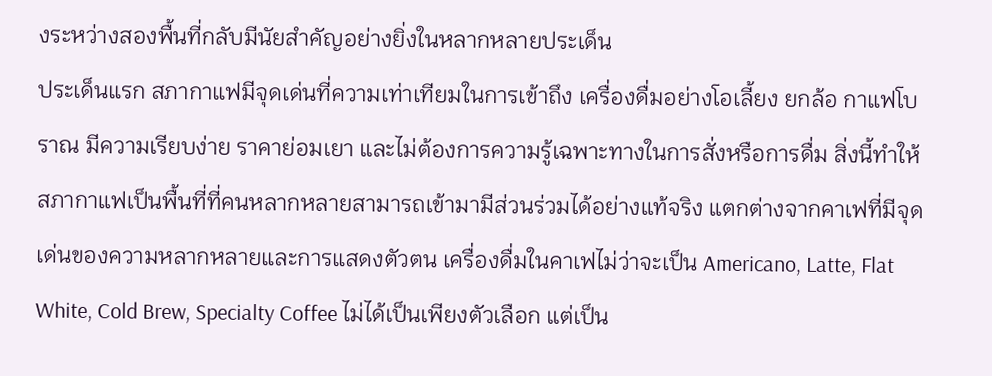งระหว่างสองพื้นที่กลับมีนัยสำคัญอย่างยิ่งในหลากหลายประเด็น
ประเด็นแรก สภากาแฟมีจุดเด่นที่ความเท่าเทียมในการเข้าถึง เครื่องดื่มอย่างโอเลี้ยง ยกล้อ กาแฟโบราณ มีความเรียบง่าย ราคาย่อมเยา และไม่ต้องการความรู้เฉพาะทางในการสั่งหรือการดื่ม สิ่งนี้ทำให้สภากาแฟเป็นพื้นที่ที่คนหลากหลายสามารถเข้ามามีส่วนร่วมได้อย่างแท้จริง แตกต่างจากคาเฟที่มีจุดเด่นของความหลากหลายและการแสดงตัวตน เครื่องดื่มในคาเฟไม่ว่าจะเป็น Americano, Latte, Flat White, Cold Brew, Specialty Coffee ไม่ได้เป็นเพียงตัวเลือก แต่เป็น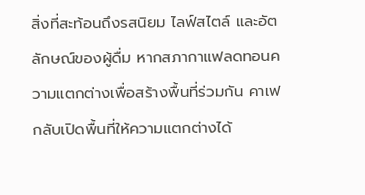สิ่งที่สะท้อนถึงรสนิยม ไลฟ์สไตล์ และอัตลักษณ์ของผู้ดื่ม หากสภากาแฟลดทอนความแตกต่างเพื่อสร้างพื้นที่ร่วมกัน คาเฟกลับเปิดพื้นที่ให้ความแตกต่างได้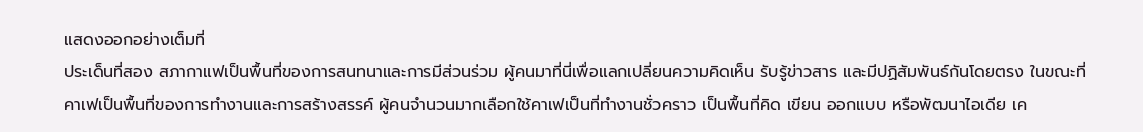แสดงออกอย่างเต็มที่
ประเด็นที่สอง สภากาแฟเป็นพื้นที่ของการสนทนาและการมีส่วนร่วม ผู้คนมาที่นี่เพื่อแลกเปลี่ยนความคิดเห็น รับรู้ข่าวสาร และมีปฏิสัมพันธ์กันโดยตรง ในขณะที่คาเฟเป็นพื้นที่ของการทำงานและการสร้างสรรค์ ผู้คนจำนวนมากเลือกใช้คาเฟเป็นที่ทำงานชั่วคราว เป็นพื้นที่คิด เขียน ออกแบบ หรือพัฒนาไอเดีย เค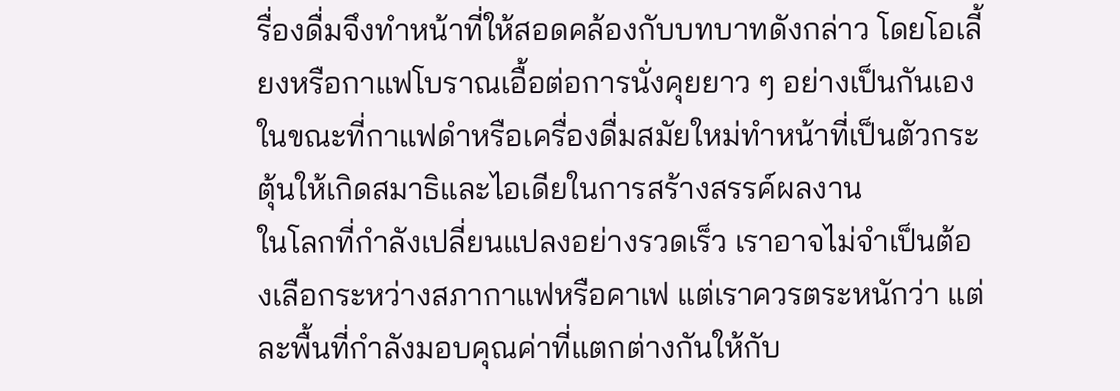รื่องดื่มจึงทำหน้าที่ให้สอดคล้องกับบทบาทดังกล่าว โดยโอเลี้ยงหรือกาแฟโบราณเอื้อต่อการนั่งคุยยาว ๆ อย่างเป็นกันเอง ในขณะที่กาแฟดำหรือเครื่องดื่มสมัยใหม่ทำหน้าที่เป็นตัวกระตุ้นให้เกิดสมาธิและไอเดียในการสร้างสรรค์ผลงาน
ในโลกที่กำลังเปลี่ยนแปลงอย่างรวดเร็ว เราอาจไม่จำเป็นต้องเลือกระหว่างสภากาแฟหรือคาเฟ แต่เราควรตระหนักว่า แต่ละพื้นที่กำลังมอบคุณค่าที่แตกต่างกันให้กับ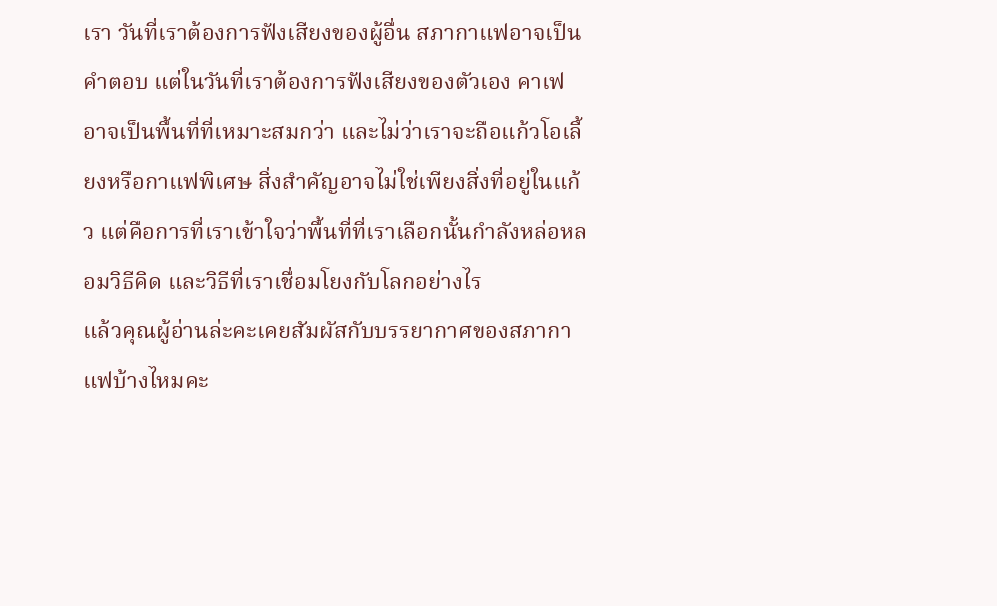เรา วันที่เราต้องการฟังเสียงของผู้อื่น สภากาแฟอาจเป็นคำตอบ แต่ในวันที่เราต้องการฟังเสียงของตัวเอง คาเฟอาจเป็นพื้นที่ที่เหมาะสมกว่า และไม่ว่าเราจะถือแก้วโอเลี้ยงหรือกาแฟพิเศษ สิ่งสำคัญอาจไม่ใช่เพียงสิ่งที่อยู่ในแก้ว แต่คือการที่เราเข้าใจว่าพื้นที่ที่เราเลือกนั้นกำลังหล่อหลอมวิธีคิด และวิธีที่เราเชื่อมโยงกับโลกอย่างไร
แล้วคุณผู้อ่านล่ะคะเคยสัมผัสกับบรรยากาศของสภากาแฟบ้างไหมคะ